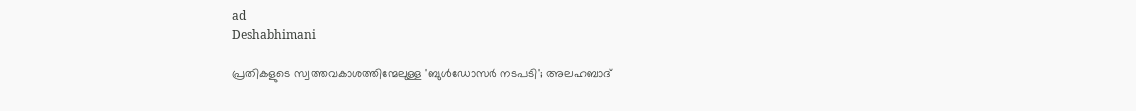ad
Deshabhimani

പ്രതികളുടെ സ്വത്തവകാശത്തിന്മേലുള്ള 'ബുൾഡോസർ നടപടി'; അലഹബാദ്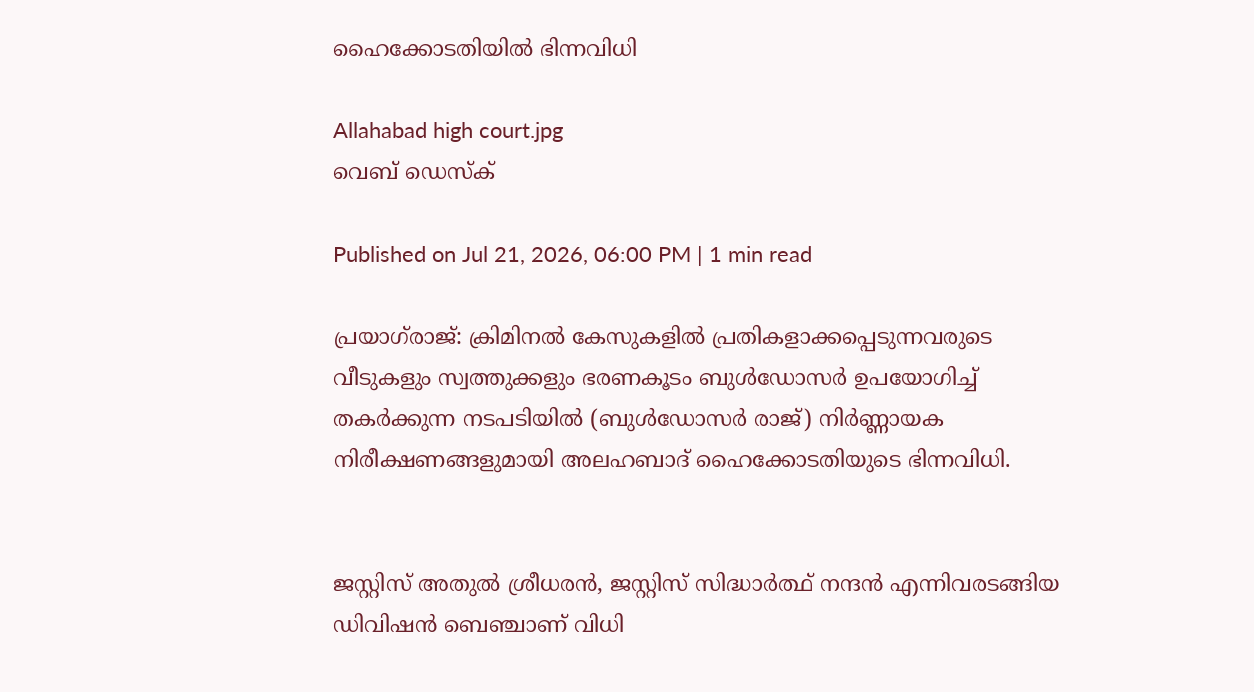ഹൈക്കോടതിയിൽ ഭിന്നവിധി

Allahabad high court.jpg
വെബ് ഡെസ്ക്

Published on Jul 21, 2026, 06:00 PM | 1 min read

പ്രയാഗ്‌രാജ്: ക്രിമിനൽ കേസുകളിൽ പ്രതികളാക്കപ്പെടുന്നവരുടെ വീടുകളും സ്വത്തുക്കളും ഭരണകൂടം ബുൾഡോസർ ഉപയോഗിച്ച് തകർക്കുന്ന നടപടിയിൽ (ബുൾഡോസർ രാജ്) നിർണ്ണായക നിരീക്ഷണങ്ങളുമായി അലഹബാദ് ഹൈക്കോടതിയുടെ ഭിന്നവിധി.


ജസ്റ്റിസ് അതുൽ ശ്രീധരൻ, ജസ്റ്റിസ് സിദ്ധാർത്ഥ് നന്ദൻ എന്നിവരടങ്ങിയ ഡിവിഷൻ ബെഞ്ചാണ് വിധി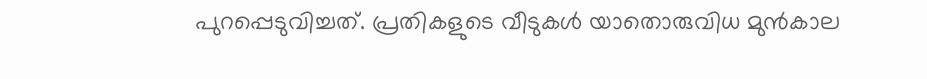പുറപ്പെടുവിച്ചത്. പ്രതികളുടെ വീടുകൾ യാതൊരുവിധ മുൻകാല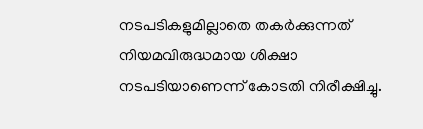നടപടികളുമില്ലാതെ തകർക്കുന്നത് നിയമവിരുദ്ധമായ ശിക്ഷാ നടപടിയാണെന്ന് കോടതി നിരീക്ഷിച്ചു.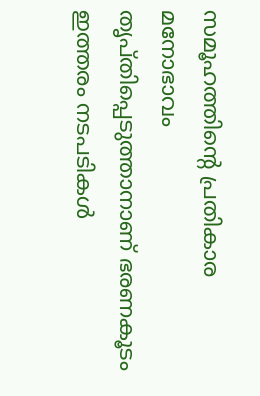സമൂഹത്തിന്റെ പ്രതികാര മനോഭാവം തൃപ്തിപ്പെടുത്താനാണ് ഭരണകൂടം ഇത്തരം നടപടികൾ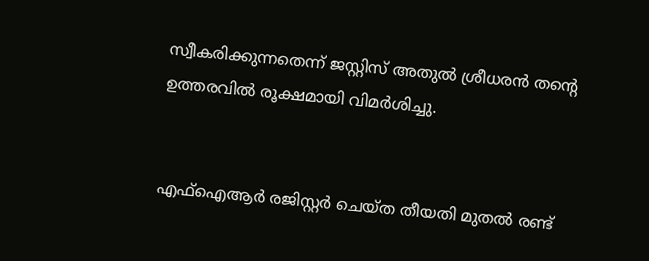സ്വീകരിക്കുന്നതെന്ന് ജസ്റ്റിസ് അതുൽ ശ്രീധരൻ തന്റെ ഉത്തരവിൽ രൂക്ഷമായി വിമർശിച്ചു.


എഫ്ഐആർ രജിസ്റ്റർ ചെയ്‌ത തീയതി മുതൽ രണ്ട്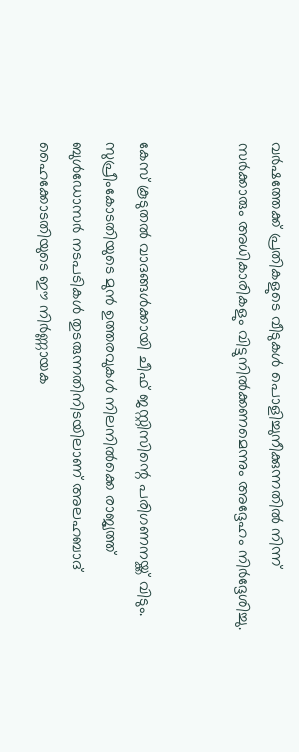വർഷത്തേക്ക് പ്രതികളുടെ വീടുകൾ പൊളിച്ചുനീക്കുന്നതിൽ നിന്ന് സർക്കാരും അധികാരികളും വിട്ടുനിൽക്കണമെന്നും അദ്ദേഹം നിർദ്ദേശിച്ചു.


കേസ് കൂടുതൽ വാദങ്ങൾക്കായി ചീഫ് ജസ്റ്റിസിന്റെ പരിഗണനയ്ക്ക് വിടും. സുപ്രീംകോടതിയുടെ മുൻ ഉത്തരവുകൾ നിലനിൽക്കെ രാജ്യത്ത് ബുൾഡോസർ നടപടികൾ തുടരുന്നതിനിടയിലാണ് അലഹബാദ് ഹൈക്കോടതിയുടെ ഈ നിർണ്ണായക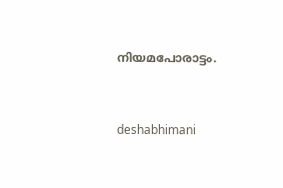നിയമപോരാട്ടം.



deshabhimani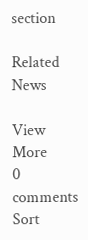section

Related News

View More
0 comments
Sort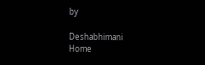by

Deshabhimani
Home